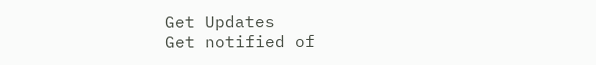Get Updates
Get notified of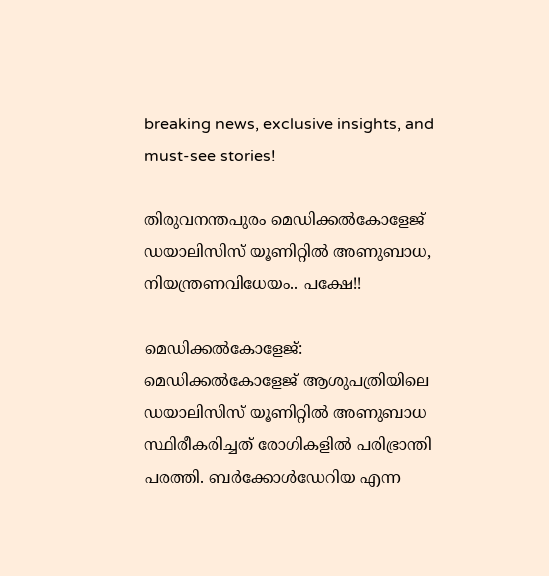breaking news, exclusive insights, and must-see stories!

തിരുവനന്തപുരം മെഡിക്കൽകോളേജ് ഡയാലിസിസ് യൂണിറ്റിൽ അണുബാധ, നിയന്ത്രണവിധേയം.. പക്ഷേ!!

മെഡിക്കൽകോളേജ്: മെഡിക്കൽകോളേജ് ആശുപത്രിയിലെ ഡയാലിസിസ് യൂണിറ്റിൽ അണുബാധ സ്ഥിരീകരിച്ചത് രോഗികളിൽ പരിഭ്രാന്തി പരത്തി. ബർക്കോൾഡേറിയ എന്ന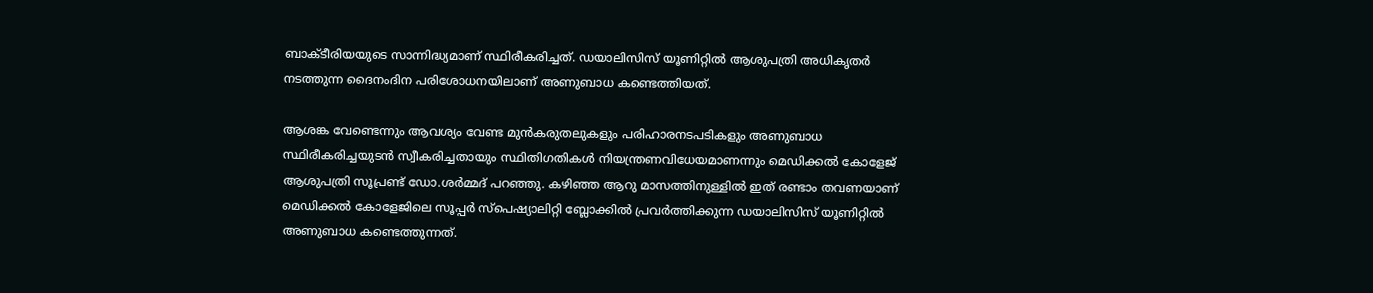ബാക്ടീരിയയുടെ സാന്നിദ്ധ്യമാണ് സ്ഥിരീകരിച്ചത്. ഡയാലിസിസ് യൂണിറ്റിൽ ആശുപത്രി അധികൃതർ നടത്തുന്ന ദൈനംദിന പരിശോധനയിലാണ് അണുബാധ കണ്ടെത്തിയത്.

ആശങ്ക വേണ്ടെന്നും ആവശ്യം വേണ്ട മുൻകരുതലുകളും പരിഹാരനടപടികളും അണുബാധ സ്ഥിരീകരിച്ചയുടൻ സ്വീകരിച്ചതായും സ്ഥിതിഗതികൾ നിയന്ത്രണവിധേയമാണന്നും മെഡിക്കൽ കോളേജ് ആശുപത്രി സൂപ്രണ്ട് ഡോ.ശർമ്മദ് പറഞ്ഞു. കഴിഞ്ഞ ആറു മാസത്തിനുള്ളിൽ ഇത് രണ്ടാം തവണയാണ് മെഡിക്കൽ കോളേജിലെ സൂപ്പർ സ്‌പെഷ്യാലിറ്റി ബ്ലോക്കിൽ പ്രവർത്തിക്കുന്ന ഡയാലിസിസ് യൂണിറ്റിൽ അണുബാധ കണ്ടെത്തുന്നത്.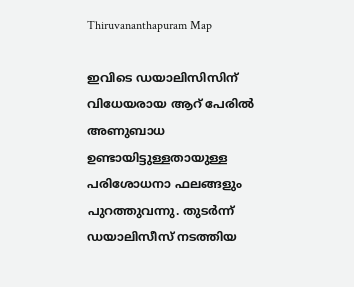Thiruvananthapuram Map

ഇവിടെ ഡയാലിസിസിന് വിധേയരായ ആറ് പേരിൽ അണുബാധ ഉണ്ടായിട്ടുള്ളതായുള്ള പരിശോധനാ ഫലങ്ങളും പുറത്തുവന്നു. തുടർന്ന് ഡയാലിസീസ് നടത്തിയ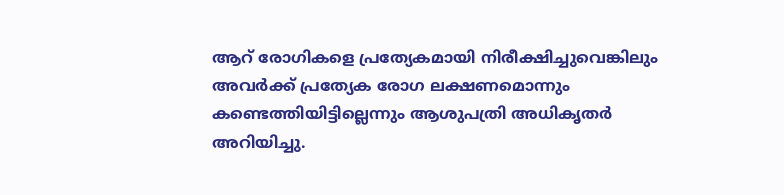ആറ് രോഗികളെ പ്രത്യേകമായി നിരീക്ഷിച്ചുവെങ്കിലും അവർക്ക് പ്രത്യേക രോഗ ലക്ഷണമൊന്നും കണ്ടെത്തിയിട്ടില്ലെന്നും ആശുപത്രി അധികൃതർ അറിയിച്ചു.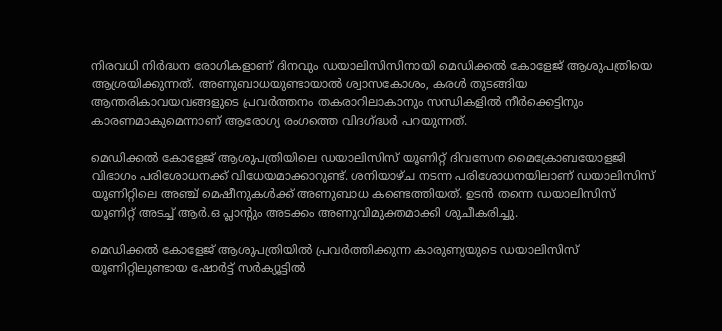നിരവധി നിർദ്ധന രോഗികളാണ് ദിനവും ഡയാലിസിസിനായി മെഡിക്കൽ കോളേജ് ആശുപത്രിയെ ആശ്രയിക്കുന്നത്. അണുബാധയുണ്ടായാൽ ശ്വാസകോശം, കരൾ തുടങ്ങിയ ആന്തരികാവയവങ്ങളുടെ പ്രവർത്തനം തകരാറിലാകാനും സന്ധികളിൽ നീർക്കെട്ടിനും കാരണമാകുമെന്നാണ് ആരോഗ്യ രംഗത്തെ വിദഗ്ദ്ധർ പറയുന്നത്.

മെഡിക്കൽ കോളേജ് ആശുപത്രിയിലെ ഡയാലിസിസ് യൂണിറ്റ് ദിവസേന മൈക്രോബയോളജി വിഭാഗം പരിശോധനക്ക് വിധേയമാക്കാറുണ്ട്. ശനിയാഴ്ച നടന്ന പരിശോധനയിലാണ് ഡയാലിസിസ് യൂണിറ്റിലെ അഞ്ച് മെഷീനുകൾക്ക് അണുബാധ കണ്ടെത്തിയത്. ഉടൻ തന്നെ ഡയാലിസിസ് യൂണിറ്റ് അടച്ച് ആർ.ഒ പ്ലാന്റും അടക്കം അണുവിമുക്തമാക്കി ശുചീകരിച്ചു.

മെഡിക്കൽ കോളേജ് ആശുപത്രിയിൽ പ്രവർത്തിക്കുന്ന കാരുണ്യയുടെ ഡയാലിസിസ് യൂണിറ്റിലുണ്ടായ ഷോർട്ട് സർക്യൂട്ടിൽ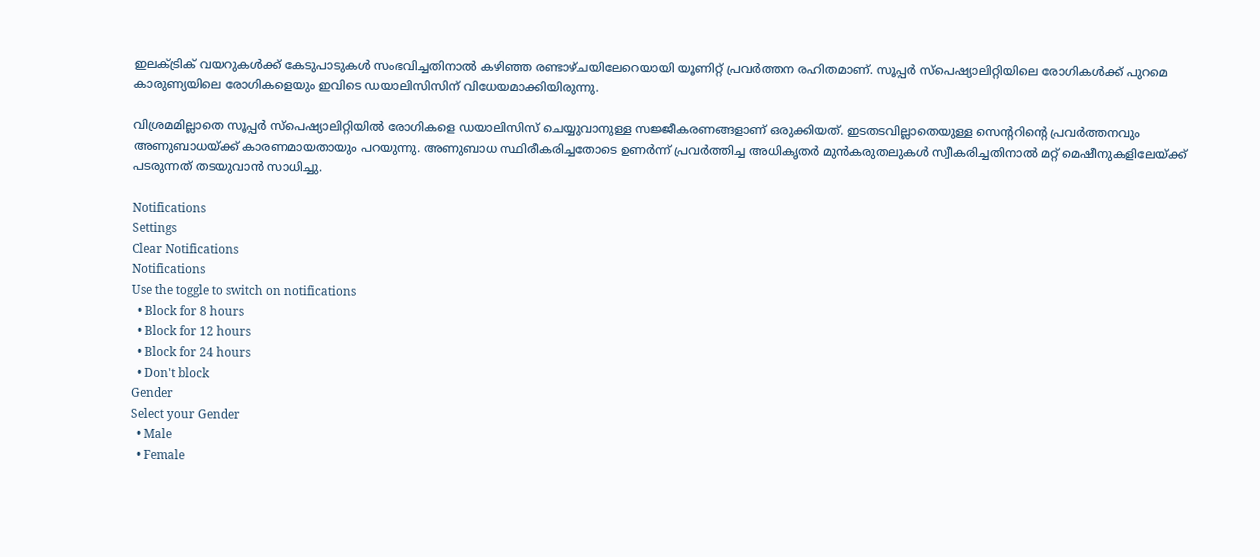ഇലക്ട്രിക് വയറുകൾക്ക് കേടുപാടുകൾ സംഭവിച്ചതിനാൽ കഴിഞ്ഞ രണ്ടാഴ്ചയിലേറെയായി യൂണിറ്റ് പ്രവർത്തന രഹിതമാണ്. സൂപ്പർ സ്പെഷ്യാലിറ്റിയിലെ രോഗികൾക്ക് പുറമെ കാരുണ്യയിലെ രോഗികളെയും ഇവിടെ ഡയാലിസിസിന് വിധേയമാക്കിയിരുന്നു.

വിശ്രമമില്ലാതെ സൂപ്പർ സ്പെഷ്യാലിറ്റിയിൽ രോഗികളെ ഡയാലിസിസ് ചെയ്യുവാനുള്ള സജ്ജീകരണങ്ങളാണ് ഒരുക്കിയത്. ഇടതടവില്ലാതെയുള്ള സെന്ററിന്റെ പ്രവർത്തനവും അണുബാധയ്ക്ക് കാരണമായതായും പറയുന്നു. അണുബാധ സ്ഥിരീകരിച്ചതോടെ ഉണർന്ന് പ്രവർത്തിച്ച അധികൃതർ മുൻകരുതലുകൾ സ്വീകരിച്ചതിനാൽ മറ്റ് മെഷീനുകളിലേയ്ക്ക് പടരുന്നത് തടയുവാൻ സാധിച്ചു.

Notifications
Settings
Clear Notifications
Notifications
Use the toggle to switch on notifications
  • Block for 8 hours
  • Block for 12 hours
  • Block for 24 hours
  • Don't block
Gender
Select your Gender
  • Male
  • Female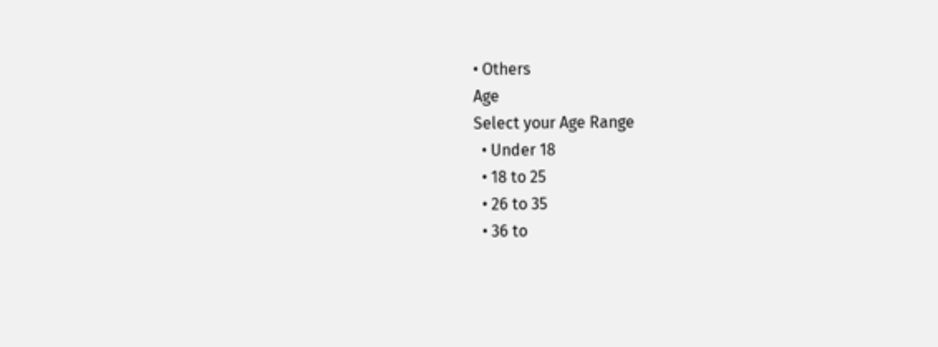• Others
Age
Select your Age Range
  • Under 18
  • 18 to 25
  • 26 to 35
  • 36 to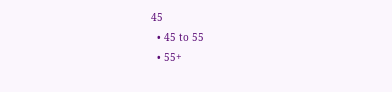45
  • 45 to 55
  • 55+